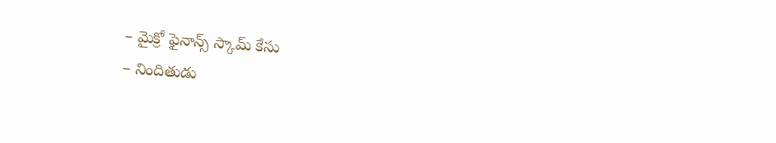– మైక్రో ఫైనాన్స్ స్కామ్ కేసు
– నిందితుడు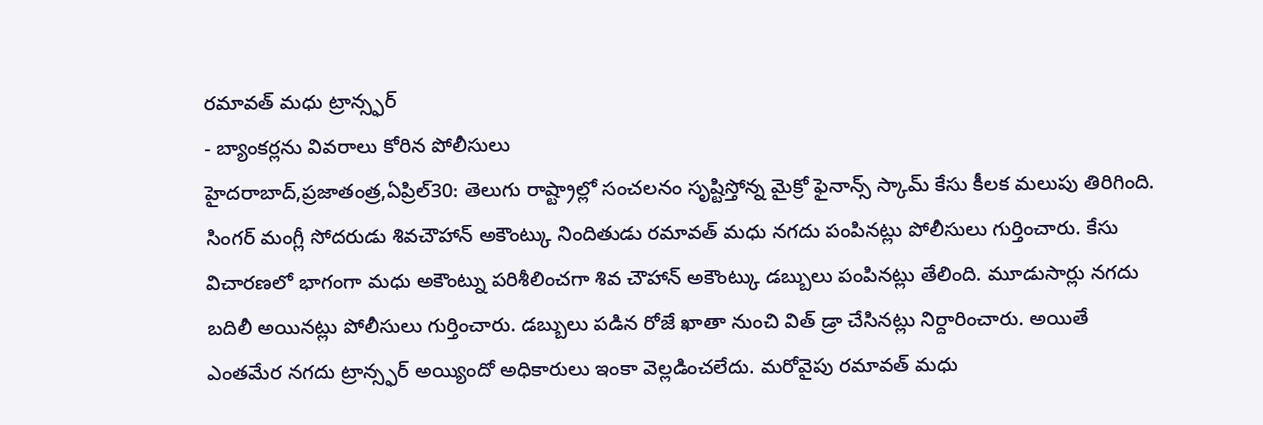రమావత్ మధు ట్రాన్స్ఫర్
- బ్యాంకర్లను వివరాలు కోరిన పోలీసులు
హైదరాబాద్,ప్రజాతంత్ర,ఏప్రిల్30: తెలుగు రాష్ట్రాల్లో సంచలనం సృష్టిస్తోన్న మైక్రో ఫైనాన్స్ స్కామ్ కేసు కీలక మలుపు తిరిగింది. సింగర్ మంగ్లీ సోదరుడు శివచౌహాన్ అకౌంట్కు నిందితుడు రమావత్ మధు నగదు పంపినట్లు పోలీసులు గుర్తించారు. కేసు విచారణలో భాగంగా మధు అకౌంట్ను పరిశీలించగా శివ చౌహాన్ అకౌంట్కు డబ్బులు పంపినట్లు తేలింది. మూడుసార్లు నగదు బదిలీ అయినట్లు పోలీసులు గుర్తించారు. డబ్బులు పడిన రోజే ఖాతా నుంచి విత్ డ్రా చేసినట్లు నిర్దారించారు. అయితే ఎంతమేర నగదు ట్రాన్స్ఫర్ అయ్యిందో అధికారులు ఇంకా వెల్లడించలేదు. మరోవైపు రమావత్ మధు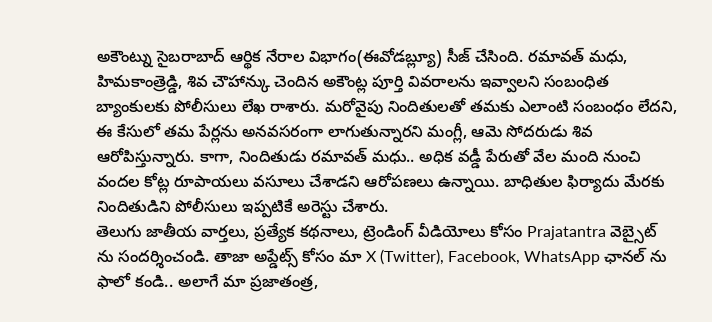అకౌంట్ను సైబరాబాద్ ఆర్థిక నేరాల విభాగం(ఈవోడబ్ల్యూ) సీజ్ చేసింది. రమావత్ మధు, హిమకాంత్రెడ్డి, శివ చౌహాన్కు చెందిన అకౌంట్ల పూర్తి వివరాలను ఇవ్వాలని సంబంధిత బ్యాంకులకు పోలీసులు లేఖ రాశారు. మరోవైపు నిందితులతో తమకు ఎలాంటి సంబంధం లేదని, ఈ కేసులో తమ పేర్లను అనవసరంగా లాగుతున్నారని మంగ్లీ, ఆమె సోదరుడు శివ ఆరోపిస్తున్నారు. కాగా, నిందితుడు రమావత్ మధు.. అధిక వడ్డీ పేరుతో వేల మంది నుంచి వందల కోట్ల రూపాయలు వసూలు చేశాడని ఆరోపణలు ఉన్నాయి. బాధితుల ఫిర్యాదు మేరకు నిందితుడిని పోలీసులు ఇప్పటికే అరెస్టు చేశారు.
తెలుగు జాతీయ వార్తలు, ప్రత్యేక కథనాలు, ట్రెండింగ్ వీడియోలు కోసం Prajatantra వెబ్సైట్ ను సందర్శించండి. తాజా అప్డేట్స్ కోసం మా X (Twitter), Facebook, WhatsApp ఛానల్ ను ఫాలో కండి.. అలాగే మా ప్రజాతంత్ర,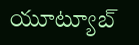యూట్యూబ్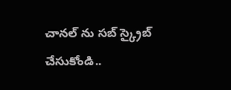చానల్ ను సబ్ స్క్రైబ్ చేసుకోండి..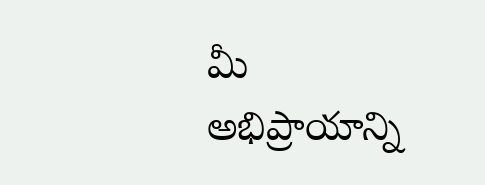మీ అభిప్రాయాన్ని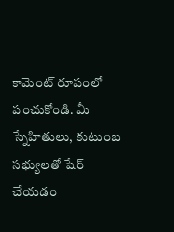కామెంట్ రూపంలో పంచుకోండి. మీ స్నేహితులు, కుటుంబ సభ్యులతో షేర్ చేయడం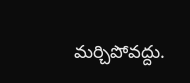మర్చిపోవద్దు.